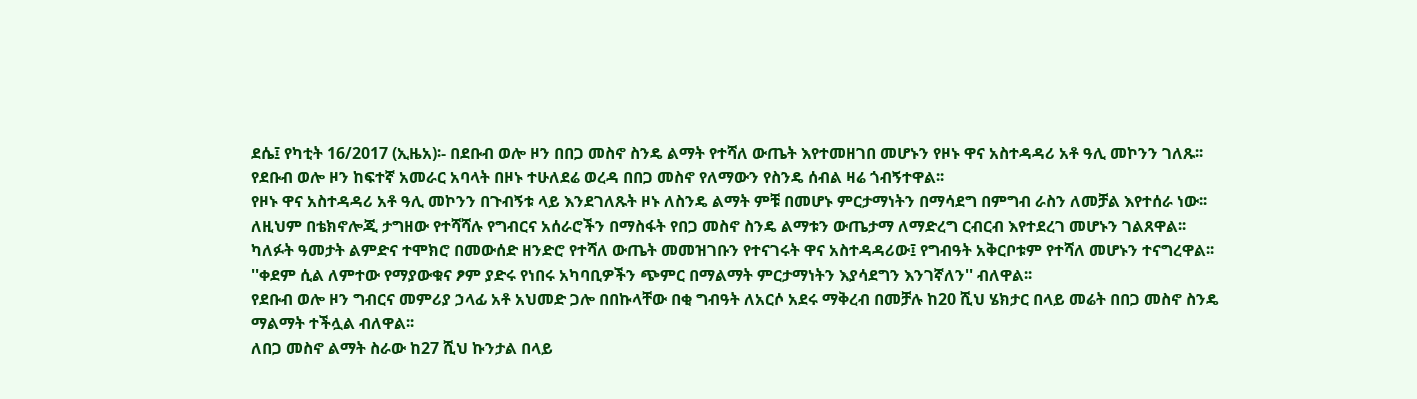ደሴ፤ የካቲት 16/2017 (ኢዜአ)፡- በደቡብ ወሎ ዞን በበጋ መስኖ ስንዴ ልማት የተሻለ ውጤት እየተመዘገበ መሆኑን የዞኑ ዋና አስተዳዳሪ አቶ ዓሊ መኮንን ገለጹ፡፡
የደቡብ ወሎ ዞን ከፍተኛ አመራር አባላት በዞኑ ተሁለደሬ ወረዳ በበጋ መስኖ የለማውን የስንዴ ሰብል ዛሬ ጎብኝተዋል፡፡
የዞኑ ዋና አስተዳዳሪ አቶ ዓሊ መኮንን በጉብኝቱ ላይ እንደገለጹት ዞኑ ለስንዴ ልማት ምቹ በመሆኑ ምርታማነትን በማሳደግ በምግብ ራስን ለመቻል እየተሰራ ነው፡፡
ለዚህም በቴክኖሎጂ ታግዘው የተሻሻሉ የግብርና አሰራሮችን በማስፋት የበጋ መስኖ ስንዴ ልማቱን ውጤታማ ለማድረግ ርብርብ እየተደረገ መሆኑን ገልጸዋል፡፡
ካለፉት ዓመታት ልምድና ተሞክሮ በመውሰድ ዘንድሮ የተሻለ ውጤት መመዝገቡን የተናገሩት ዋና አስተዳዳሪው፤ የግብዓት አቅርቦቱም የተሻለ መሆኑን ተናግረዋል፡፡
''ቀደም ሲል ለምተው የማያውቁና ፆም ያድሩ የነበሩ አካባቢዎችን ጭምር በማልማት ምርታማነትን እያሳደግን እንገኛለን'' ብለዋል፡፡
የደቡብ ወሎ ዞን ግብርና መምሪያ ኃላፊ አቶ አህመድ ጋሎ በበኩላቸው በቂ ግብዓት ለአርሶ አደሩ ማቅረብ በመቻሉ ከ20 ሺህ ሄክታር በላይ መሬት በበጋ መስኖ ስንዴ ማልማት ተችሏል ብለዋል፡፡
ለበጋ መስኖ ልማት ስራው ከ27 ሺህ ኩንታል በላይ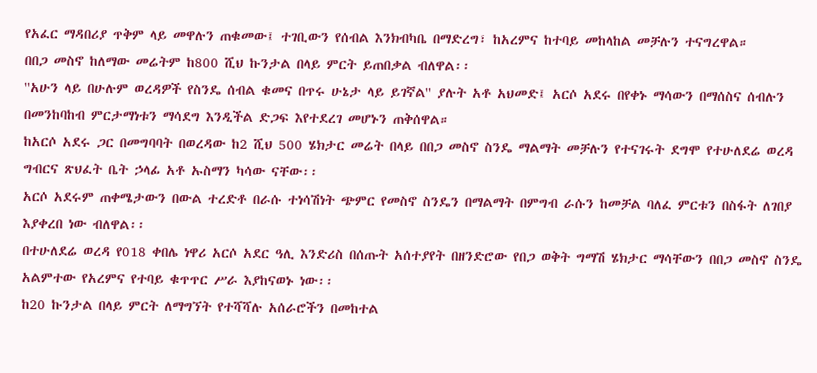የአፈር ማዳበሪያ ጥቅም ላይ መዋሉን ጠቁመው፤ ተገቢውን የሰብል እንክብካቤ በማድረግ፣ ከአረምና ከተባይ መከላከል መቻሉን ተናግረዋል።
በበጋ መስኖ ከለማው መሬትም ከ800 ሺህ ኩንታል በላይ ምርት ይጠበቃል ብለዋል፡፡
''አሁን ላይ በሁሉም ወረዳዎች የስንዴ ሰብል ቁመና በጥሩ ሁኔታ ላይ ይገኛል'' ያሉት አቶ አህመድ፤ አርሶ አደሩ በየቀኑ ማሳውን በማሰስና ሰብሉን በመንከባከብ ምርታማነቱን ማሳደግ እንዲችል ድጋፍ እየተደረገ መሆኑን ጠቅሰዋል።
ከአርሶ አደሩ ጋር በመግባባት በወረዳው ከ2 ሺህ 500 ሄክታር መሬት በላይ በበጋ መስኖ ስንዴ ማልማት መቻሉን የተናገሩት ደግሞ የተሁለደሬ ወረዳ ግብርና ጽህፈት ቤት ኃላፊ አቶ ኡስማን ካሳው ናቸው፡፡
አርሶ አደሩም ጠቀሜታውን በውል ተረድቶ በራሱ ተነሳሽነት ጭምር የመስኖ ስንዴን በማልማት በምግብ ራሱን ከመቻል ባለፈ ምርቱን በስፋት ለገበያ እያቀረበ ነው ብለዋል፡፡
በተሁለደሬ ወረዳ የ018 ቀበሌ ነዋሪ አርሶ አደር ዓሊ እንድሪስ በሰጡት አሰተያየት በዘንድሮው የበጋ ወቅት ግማሽ ሄክታር ማሳቸውን በበጋ መስኖ ስንዴ አልምተው የአረምና የተባይ ቁጥጥር ሥራ እያከናወኑ ነው፡፡
ከ20 ኩንታል በላይ ምርት ለማግኘት የተሻሻሉ አሰራሮችን በመከተል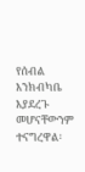የሰብል እንክብካቤ እያደረጉ መሆናቸውንም ተናግረዋል፡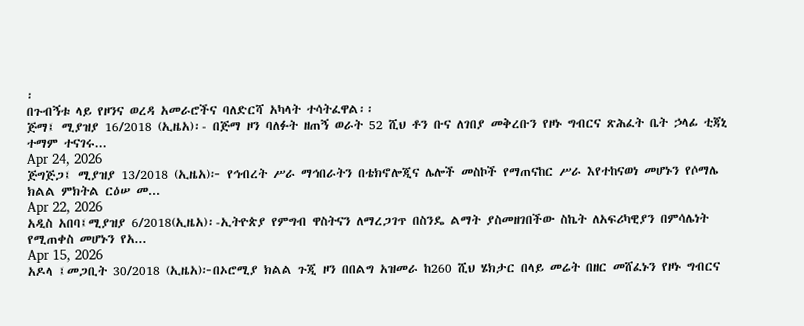፡
በጉብኝቱ ላይ የዞንና ወረዳ አመራሮችና ባለድርሻ አካላት ተሳትፈዋል፡፡
ጅማ፤ ሚያዝያ 16/2018 (ኢዜአ)፡- በጅማ ዞን ባለፉት ዘጠኝ ወራት 52 ሺህ ቶን ቡና ለገበያ መቅረቡን የዞኑ ግብርና ጽሕፈት ቤት ኃላፊ ቲጃኒ ተማም ተናገሩ...
Apr 24, 2026
ጅግጅጋ፤ ሚያዝያ 13/2018 (ኢዜአ)፦ የኅብረት ሥራ ማኅበራትን በቴክኖሎጂና ሌሎች መስኮች የማጠናከር ሥራ እየተከናወነ መሆኑን የሶማሌ ክልል ምክትል ርዕሠ መ...
Apr 22, 2026
አዲስ አበባ፤ሚያዝያ 6/2018(ኢዜአ)፡-ኢትዮጵያ የምግብ ዋስትናን ለማረጋገጥ በስንዴ ልማት ያስመዘገበችው ስኬት ለአፍሪካዊያን በምሳሌነት የሚጠቀስ መሆኑን የአ...
Apr 15, 2026
አዶላ ፤መጋቢት 30/2018 (ኢዜአ)፦በኦሮሚያ ክልል ጉጂ ዞን በበልግ አዝመራ ከ260 ሺህ ሄክታር በላይ መሬት በዘር መሸፈኑን የዞኑ ግብርና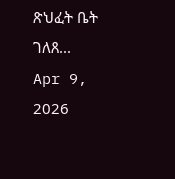ጽህፈት ቤት ገለጸ...
Apr 9, 2026